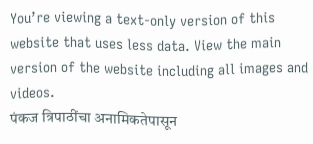You’re viewing a text-only version of this website that uses less data. View the main version of the website including all images and videos.
पंकज त्रिपाठींचा अनामिकतेपासून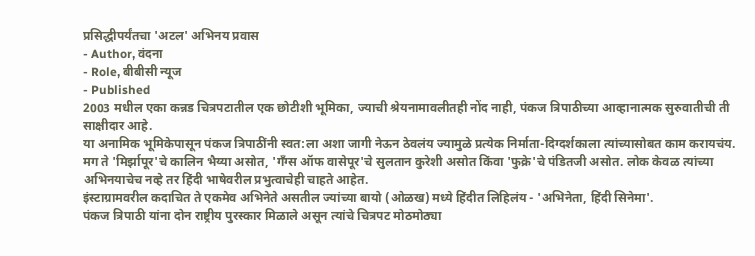प्रसिद्धीपर्यंतचा 'अटल' अभिनय प्रवास
- Author, वंदना
- Role, बीबीसी न्यूज
- Published
2003 मधील एका कन्नड चित्रपटातील एक छोटीशी भूमिका, ज्याची श्रेयनामावलीतही नोंद नाही, पंकज त्रिपाठीच्या आव्हानात्मक सुरुवातीची ती साक्षीदार आहे.
या अनामिक भूमिकेपासून पंकज त्रिपाठींनी स्वत:ला अशा जागी नेऊन ठेवलंय ज्यामुळे प्रत्येक निर्माता-दिग्दर्शकाला त्यांच्यासोबत काम करायचंय.
मग ते 'मिर्झापूर'चे कालिन भैय्या असोत, 'गँग्स ऑफ वासेपूर'चे सुलतान कुरेशी असोत किंवा 'फुक्रे'चे पंडितजी असोत. लोक केवळ त्यांच्या अभिनयाचेच नव्हे तर हिंदी भाषेवरील प्रभुत्वाचेही चाहते आहेत.
इंस्टाग्रामवरील कदाचित ते एकमेव अभिनेते असतील ज्यांच्या बायो (ओळख) मध्ये हिंदीत लिहिलंय - 'अभिनेता, हिंदी सिनेमा'.
पंकज त्रिपाठी यांना दोन राष्ट्रीय पुरस्कार मिळाले असून त्यांचे चित्रपट मोठमोठ्या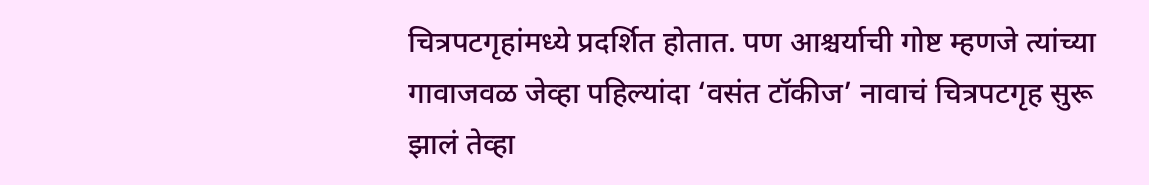चित्रपटगृहांमध्ये प्रदर्शित होतात. पण आश्चर्याची गोष्ट म्हणजे त्यांच्या गावाजवळ जेव्हा पहिल्यांदा ‘वसंत टॉकीज’ नावाचं चित्रपटगृह सुरू झालं तेव्हा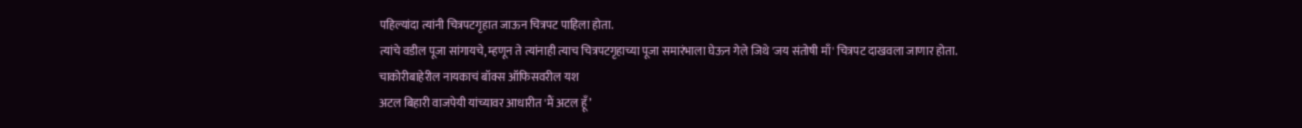पहिल्यांदा त्यांनी चित्रपटगृहात जाऊन चित्रपट पाहिला होता.
त्यांचे वडील पूजा सांगायचे, म्हणून ते त्यांनाही त्याच चित्रपटगृहाच्या पूजा समारंभाला घेऊन गेले जिथे 'जय संतोषी माँ' चित्रपट दाखवला जाणार होता.
चाकोरीबाहेरील नायकाचं बॉक्स ऑफिसवरील यश
अटल बिहारी वाजपेयी यांच्यावर आधारीत 'मैं अटल हूँ’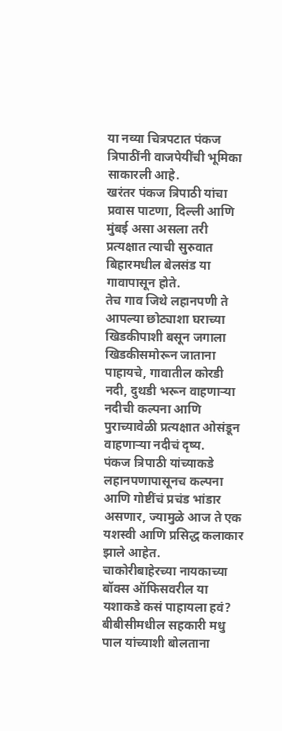या नव्या चित्रपटात पंकज त्रिपाठींनी वाजपेयींची भूमिका साकारली आहे.
खरंतर पंकज त्रिपाठी यांचा प्रवास पाटणा, दिल्ली आणि मुंबई असा असला तरी प्रत्यक्षात त्याची सुरुवात बिहारमधील बेलसंड या गावापासून होते.
तेच गाव जिथे लहानपणी ते आपल्या छोट्याशा घराच्या खिडकीपाशी बसून जगाला खिडकीसमोरून जाताना पाहायचे, गावातील कोरडी नदी, दुथडी भरून वाहणाऱ्या नदीची कल्पना आणि पुराच्यावेळी प्रत्यक्षात ओसंडून वाहणाऱ्या नदीचं दृष्य.
पंकज त्रिपाठी यांच्याकडे लहानपणापासूनच कल्पना आणि गोष्टींचं प्रचंड भांडार असणार, ज्यामुळे आज ते एक यशस्वी आणि प्रसिद्ध कलाकार झाले आहेत.
चाकोरीबाहेरच्या नायकाच्या बॉक्स ऑफिसवरील या यशाकडे कसं पाहायला हवं?
बीबीसीमधील सहकारी मधु पाल यांच्याशी बोलताना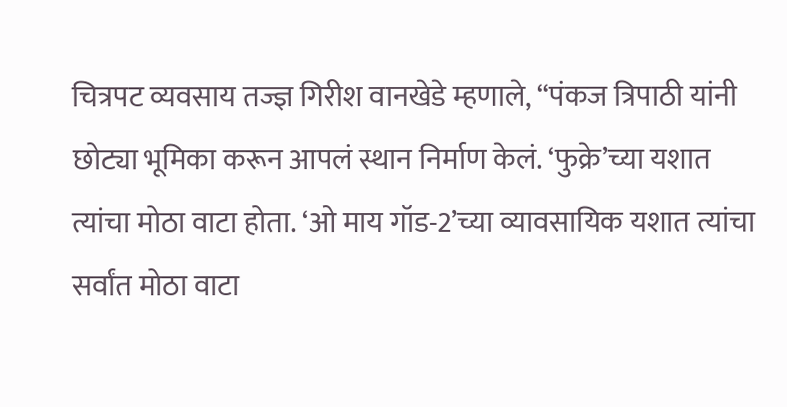चित्रपट व्यवसाय तज्ज्ञ गिरीश वानखेडे म्हणाले, “पंकज त्रिपाठी यांनी छोट्या भूमिका करून आपलं स्थान निर्माण केलं. ‘फुक्रे’च्या यशात त्यांचा मोठा वाटा होता. ‘ओ माय गॉड-2’च्या व्यावसायिक यशात त्यांचा सर्वांत मोठा वाटा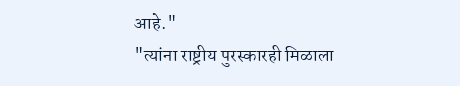आहे."
"त्यांना राष्ट्रीय पुरस्कारही मिळाला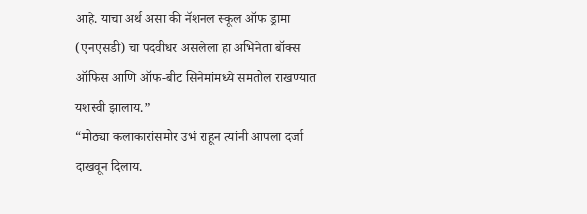आहे. याचा अर्थ असा की नॅशनल स्कूल ऑफ ड्रामा (एनएसडी) चा पदवीधर असलेला हा अभिनेता बॉक्स ऑफिस आणि ऑफ-बीट सिनेमांमध्ये समतोल राखण्यात यशस्वी झालाय.”
“मोठ्या कलाकारांसमोर उभं राहून त्यांनी आपला दर्जा दाखवून दिलाय.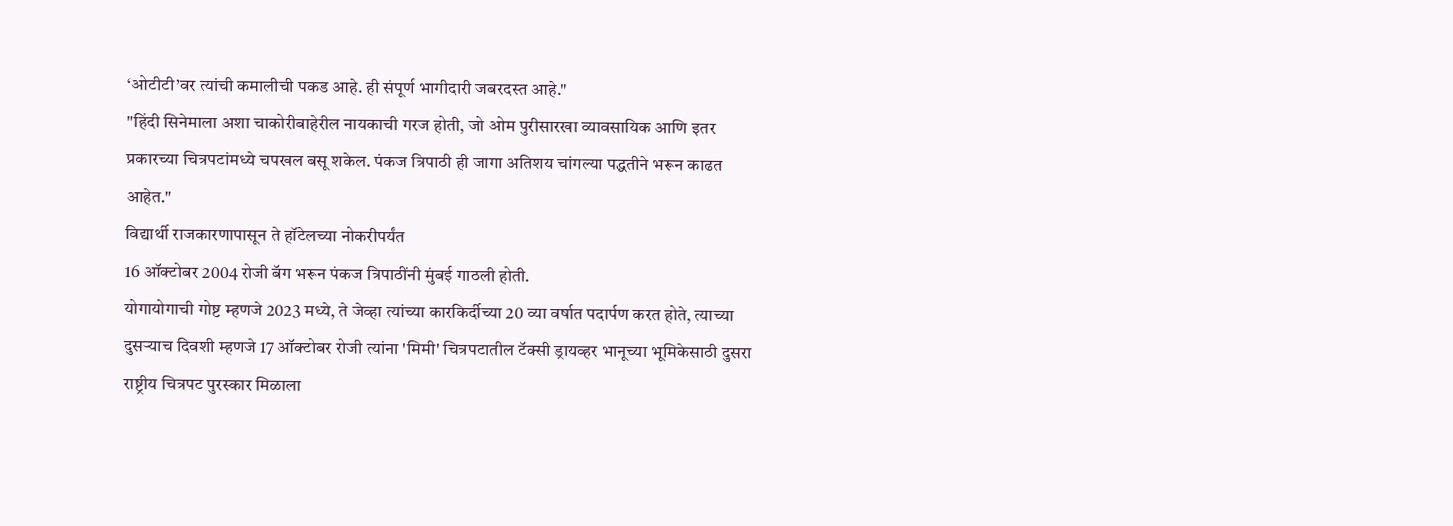‘ओटीटी’वर त्यांची कमालीची पकड आहे. ही संपूर्ण भागीदारी जबरदस्त आहे."
"हिंदी सिनेमाला अशा चाकोरीबाहेरील नायकाची गरज होती, जो ओम पुरीसारखा व्यावसायिक आणि इतर प्रकारच्या चित्रपटांमध्ये चपखल बसू शकेल. पंकज त्रिपाठी ही जागा अतिशय चांगल्या पद्धतीने भरून काढत आहेत."
विद्यार्थी राजकारणापासून ते हॉटेलच्या नोकरीपर्यंत
16 ऑक्टोबर 2004 रोजी बॅग भरून पंकज त्रिपाठींनी मुंबई गाठली होती.
योगायोगाची गोष्ट म्हणजे 2023 मध्ये, ते जेव्हा त्यांच्या कारकिर्दीच्या 20 व्या वर्षात पदार्पण करत होते, त्याच्या दुसऱ्याच दिवशी म्हणजे 17 ऑक्टोबर रोजी त्यांना 'मिमी' चित्रपटातील टॅक्सी ड्रायव्हर भानूच्या भूमिकेसाठी दुसरा राष्ट्रीय चित्रपट पुरस्कार मिळाला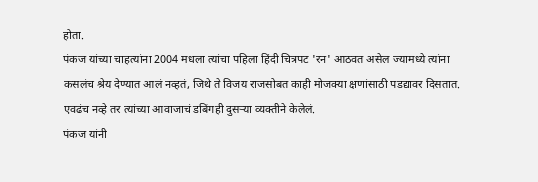होता.
पंकज यांच्या चाहत्यांना 2004 मधला त्यांचा पहिला हिंदी चित्रपट 'रन' आठवत असेल ज्यामध्ये त्यांना कसलंच श्रेय देण्यात आलं नव्हतं, जिथे ते विजय राजसोबत काही मोजक्या क्षणांसाठी पडद्यावर दिसतात.
एवढंच नव्हे तर त्यांच्या आवाजाचं डबिंगही दुसऱ्या व्यक्तीने केलेलं.
पंकज यांनी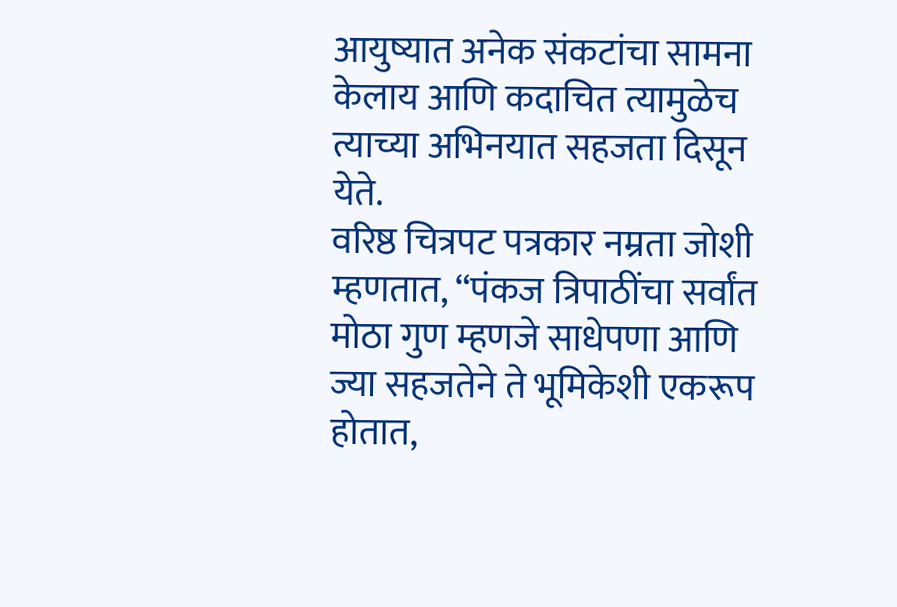आयुष्यात अनेक संकटांचा सामना केलाय आणि कदाचित त्यामुळेच त्याच्या अभिनयात सहजता दिसून येते.
वरिष्ठ चित्रपट पत्रकार नम्रता जोशी म्हणतात, “पंकज त्रिपाठींचा सर्वांत मोठा गुण म्हणजे साधेपणा आणि ज्या सहजतेने ते भूमिकेशी एकरूप होतात,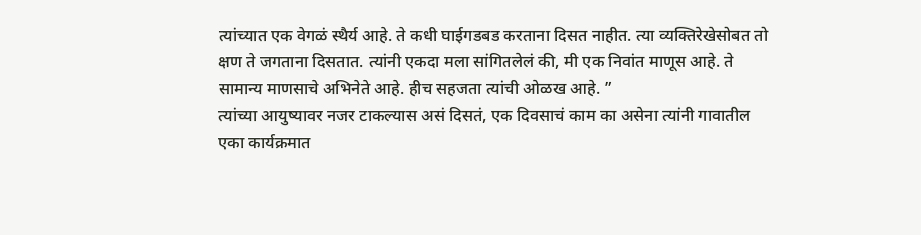त्यांच्यात एक वेगळं स्थैर्य आहे. ते कधी घाईगडबड करताना दिसत नाहीत. त्या व्यक्तिरेखेसोबत तो क्षण ते जगताना दिसतात. त्यांनी एकदा मला सांगितलेलं की, मी एक निवांत माणूस आहे. ते सामान्य माणसाचे अभिनेते आहे. हीच सहजता त्यांची ओळख आहे. ”
त्यांच्या आयुष्यावर नजर टाकल्यास असं दिसतं, एक दिवसाचं काम का असेना त्यांनी गावातील एका कार्यक्रमात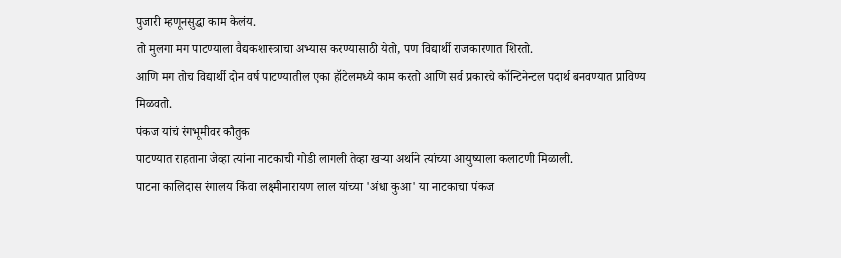पुजारी म्हणूनसुद्धा काम केलंय.
तो मुलगा मग पाटण्याला वैद्यकशास्त्राचा अभ्यास करण्यासाठी येतो, पण विद्यार्थी राजकारणात शिरतो.
आणि मग तोच विद्यार्थी दोन वर्ष पाटण्यातील एका हॉटेलमध्ये काम करतो आणि सर्व प्रकारचे कॉन्टिनेन्टल पदार्थ बनवण्यात प्राविण्य मिळवतो.
पंकज यांचं रंगभूमीवर कौतुक
पाटण्यात राहताना जेव्हा त्यांना नाटकाची गोडी लागली तेव्हा खऱ्या अर्थाने त्यांच्या आयुष्याला कलाटणी मिळाली.
पाटना कालिदास रंगालय किंवा लक्ष्मीनारायण लाल यांच्या 'अंधा कुआ' या नाटकाचा पंकज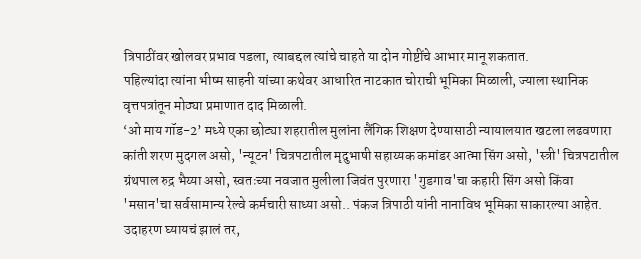त्रिपाठींवर खोलवर प्रभाव पडला, त्याबद्दल त्यांचे चाहते या दोन गोष्टींचे आभार मानू शकतात.
पहिल्यांदा त्यांना भीष्म साहनी यांच्या कथेवर आधारित नाटकात चोराची भूमिका मिळाली, ज्याला स्थानिक वृत्तपत्रांतून मोठ्या प्रमाणात दाद मिळाली.
‘ओ माय गॉड-2’ मध्ये एका छोट्या शहरातील मुलांना लैंगिक शिक्षण देण्यासाठी न्यायालयात खटला लढवणारा कांती शरण मुदगल असो, 'न्यूटन' चित्रपटातील मृदुभाषी सहाय्यक कमांडर आत्मा सिंग असो, 'स्त्री' चित्रपटातील ग्रंथपाल रुद्र भैय्या असो, स्वतःच्या नवजात मुलीला जिवंत पुरणारा 'गुडगाव'चा कहारी सिंग असो किंवा 'मसान'चा सर्वसामान्य रेल्वे कर्मचारी साध्या असो.. पंकज त्रिपाठी यांनी नानाविध भूमिका साकारल्या आहेत.
उदाहरण घ्यायचं झालं तर,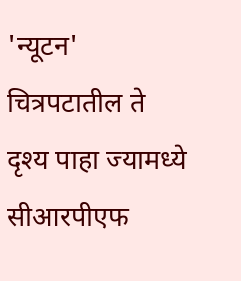'न्यूटन' चित्रपटातील ते दृश्य पाहा ज्यामध्ये सीआरपीएफ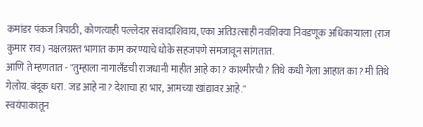कमांडर पंकज त्रिपाठी, कोणत्याही पल्लेदार संवादाशिवाय, एका अतिउत्साही नवशिक्या निवडणूक अधिकाऱ्याला (राज कुमार राव) नक्षलग्रस्त भागात काम करण्याचे धोके सहजपणे समजावून सांगतात.
आणि ते म्हणतात - "तुम्हाला नागालँडची राजधानी माहीत आहे का? काश्मीरची? तिथे कधी गेला आहात का? मी तिथे गेलोय. बंदूक धरा. जड आहे ना? देशाचा हा भार, आमच्या खांद्यावर आहे."
स्वयंपाकातून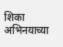शिका अभिनयाच्या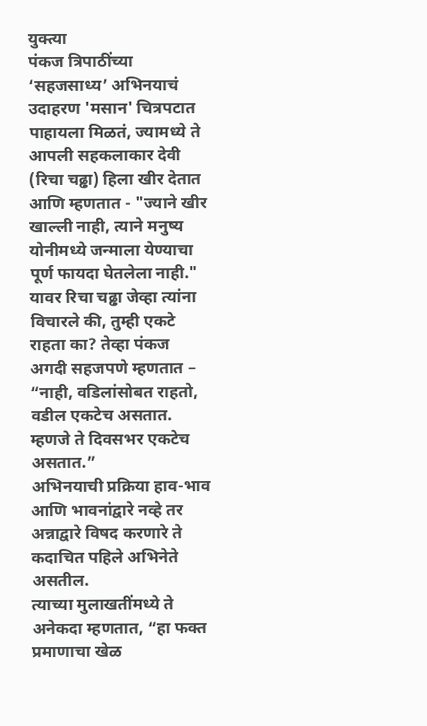युक्त्या
पंकज त्रिपाठींच्या ‘सहजसाध्य’ अभिनयाचं उदाहरण 'मसान' चित्रपटात पाहायला मिळतं, ज्यामध्ये ते आपली सहकलाकार देवी (रिचा चढ्ढा) हिला खीर देतात आणि म्हणतात - "ज्याने खीर खाल्ली नाही, त्याने मनुष्य योनीमध्ये जन्माला येण्याचा पूर्ण फायदा घेतलेला नाही."
यावर रिचा चढ्ढा जेव्हा त्यांना विचारले की, तुम्ही एकटे राहता का? तेव्हा पंकज अगदी सहजपणे म्हणतात – “नाही, वडिलांसोबत राहतो, वडील एकटेच असतात. म्हणजे ते दिवसभर एकटेच असतात.”
अभिनयाची प्रक्रिया हाव-भाव आणि भावनांद्वारे नव्हे तर अन्नाद्वारे विषद करणारे ते कदाचित पहिले अभिनेते असतील.
त्याच्या मुलाखतींमध्ये ते अनेकदा म्हणतात, “हा फक्त प्रमाणाचा खेळ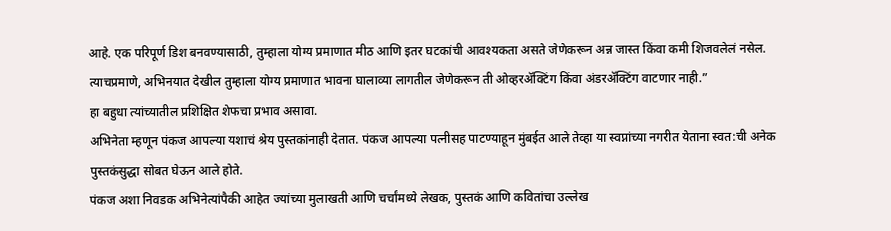आहे. एक परिपूर्ण डिश बनवण्यासाठी, तुम्हाला योग्य प्रमाणात मीठ आणि इतर घटकांची आवश्यकता असते जेणेकरून अन्न जास्त किंवा कमी शिजवलेलं नसेल. त्याचप्रमाणे, अभिनयात देखील तुम्हाला योग्य प्रमाणात भावना घालाव्या लागतील जेणेकरून ती ओव्हरॲक्टिंग किंवा अंडरॲक्टिंग वाटणार नाही.”
हा बहुधा त्यांच्यातील प्रशिक्षित शेफचा प्रभाव असावा.
अभिनेता म्हणून पंकज आपल्या यशाचं श्रेय पुस्तकांनाही देतात. पंकज आपल्या पत्नीसह पाटण्याहून मुंबईत आले तेव्हा या स्वप्नांच्या नगरीत येताना स्वत:ची अनेक पुस्तकंसुद्धा सोबत घेऊन आले होते.
पंकज अशा निवडक अभिनेत्यांपैकी आहेत ज्यांच्या मुलाखती आणि चर्चांमध्ये लेखक, पुस्तकं आणि कवितांचा उल्लेख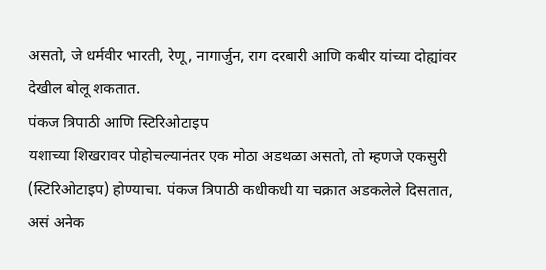असतो, जे धर्मवीर भारती, रेणू, नागार्जुन, राग दरबारी आणि कबीर यांच्या दोह्यांवर देखील बोलू शकतात.
पंकज त्रिपाठी आणि स्टिरिओटाइप
यशाच्या शिखरावर पोहोचल्यानंतर एक मोठा अडथळा असतो, तो म्हणजे एकसुरी (स्टिरिओटाइप) होण्याचा. पंकज त्रिपाठी कधीकधी या चक्रात अडकलेले दिसतात, असं अनेक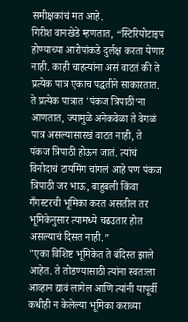समीक्षकांचं मत आहे.
गिरीश वानखेडे म्हणतात, “स्टिरियोटाइप होण्याच्या आरोपांकडे दुर्लक्ष करता येणार नाही. काही चाहत्यांना असं वाटतं की ते प्रत्येक पात्र एकाच पद्धतीने साकारतात. ते प्रत्येक पात्रात 'पंकज त्रिपाठीं’ना आणतात, ज्यामुळे अनेकवेळा ते वेगळं पात्र असल्यासारखं वाटत नाही, ते पंकज त्रिपाठी होऊन जातं. त्यांचं विनोदाचं टायमिंग चांगलं आहे पण पंकज त्रिपाठी जर भाऊ, बाहुबली किंवा गँगस्टरची भूमिका करत असतील तर भूमिकेनुसार त्यामध्ये चढउतार होत असल्याचं दिसत नाही.”
"एका विशिष्ट भूमिकेत ते बंदिस्त झाले आहेत. ते तोडण्यासाठी त्यांना स्वतःला आव्हान द्यावं लागेल आणि त्यांनी यापूर्वी कधीही न केलेल्या भूमिका कराव्या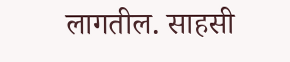लागतील. साहसी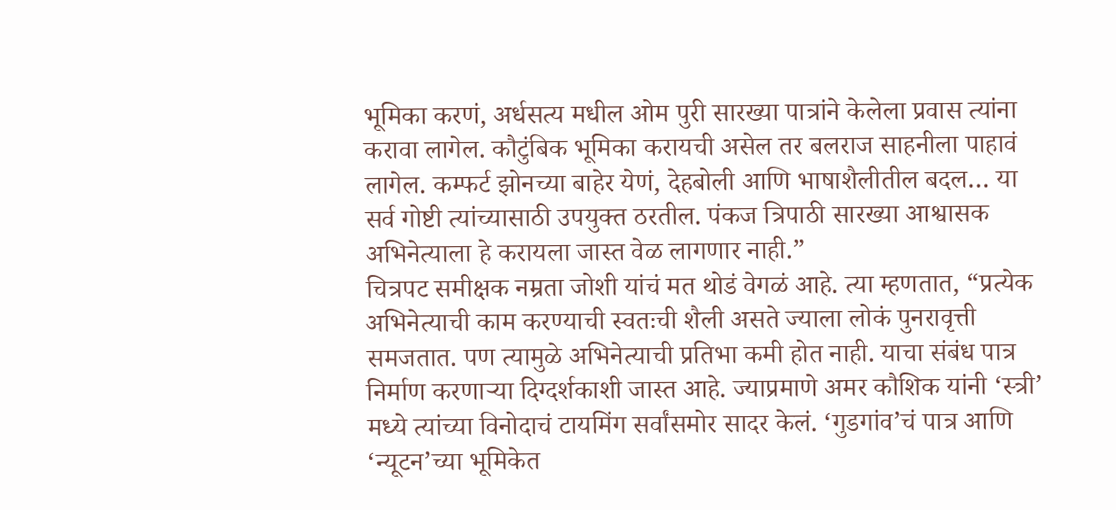भूमिका करणं, अर्धसत्य मधील ओम पुरी सारख्या पात्रांने केलेला प्रवास त्यांना करावा लागेल. कौटुंबिक भूमिका करायची असेल तर बलराज साहनीला पाहावं लागेल. कम्फर्ट झोनच्या बाहेर येणं, देहबोली आणि भाषाशैलीतील बदल… या सर्व गोष्टी त्यांच्यासाठी उपयुक्त ठरतील. पंकज त्रिपाठी सारख्या आश्वासक अभिनेत्याला हे करायला जास्त वेळ लागणार नाही.”
चित्रपट समीक्षक नम्रता जोशी यांचं मत थोडं वेगळं आहे. त्या म्हणतात, “प्रत्येक अभिनेत्याची काम करण्याची स्वतःची शैली असते ज्याला लोकं पुनरावृत्ती समजतात. पण त्यामुळे अभिनेत्याची प्रतिभा कमी होत नाही. याचा संबंध पात्र निर्माण करणाऱ्या दिग्दर्शकाशी जास्त आहे. ज्याप्रमाणे अमर कौशिक यांनी ‘स्त्री’ मध्ये त्यांच्या विनोदाचं टायमिंग सर्वांसमोर सादर केलं. ‘गुडगांव’चं पात्र आणि ‘न्यूटन’च्या भूमिकेत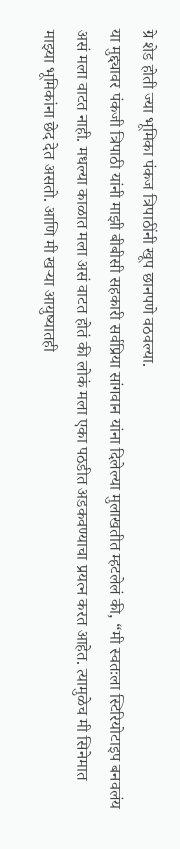ग्रे शेड होती ज्या भूमिका पंकज त्रिपाठींनी खूप छानपणे वठवल्या.
या मुद्द्यावर पंकजी त्रिपाठी यांनी माझी बीबीसी सहकारी सर्वप्रिया सांगवान यांना दिलेल्या मुलाखतीत म्हटलेलं की, “मी स्वतःला स्टिरियोटाइप बनवलंय असं मला वाटत नाही. मधल्या काळात मला असं वाटत होतं की लोकं मला एका पठडीत अडकवण्याचा प्रयत्न करत आहेत. त्यामुळेच मी सिनेमात माझ्या भूमिकांना छेद देत असतो. आणि मी खऱ्या आयुष्यातही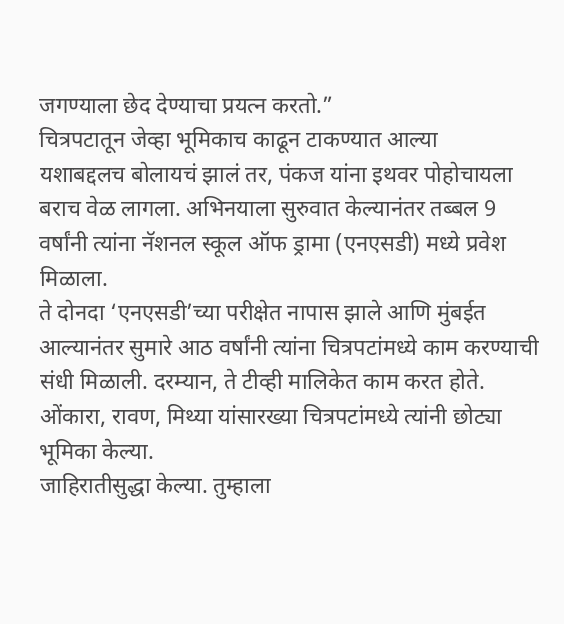जगण्याला छेद देण्याचा प्रयत्न करतो.”
चित्रपटातून जेव्हा भूमिकाच काढून टाकण्यात आल्या
यशाबद्दलच बोलायचं झालं तर, पंकज यांना इथवर पोहोचायला बराच वेळ लागला. अभिनयाला सुरुवात केल्यानंतर तब्बल 9 वर्षांनी त्यांना नॅशनल स्कूल ऑफ ड्रामा (एनएसडी) मध्ये प्रवेश मिळाला.
ते दोनदा ‘एनएसडी’च्या परीक्षेत नापास झाले आणि मुंबईत आल्यानंतर सुमारे आठ वर्षांनी त्यांना चित्रपटांमध्ये काम करण्याची संधी मिळाली. दरम्यान, ते टीव्ही मालिकेत काम करत होते. ओंकारा, रावण, मिथ्या यांसारख्या चित्रपटांमध्ये त्यांनी छोट्या भूमिका केल्या.
जाहिरातीसुद्धा केल्या. तुम्हाला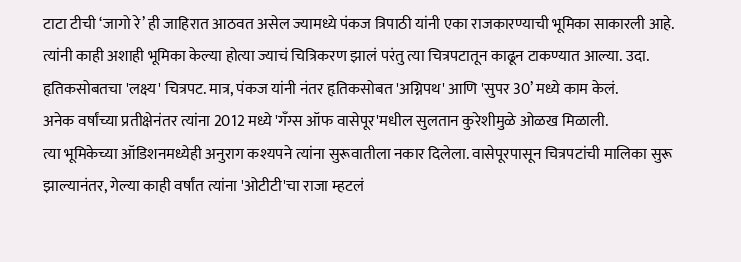टाटा टीची ‘जागो रे’ ही जाहिरात आठवत असेल ज्यामध्ये पंकज त्रिपाठी यांनी एका राजकारण्याची भूमिका साकारली आहे.
त्यांनी काही अशाही भूमिका केल्या होत्या ज्याचं चित्रिकरण झालं परंतु त्या चित्रपटातून काढून टाकण्यात आल्या. उदा. हृतिकसोबतचा 'लक्ष्य' चित्रपट. मात्र, पंकज यांनी नंतर हृतिकसोबत 'अग्निपथ' आणि 'सुपर 30’ मध्ये काम केलं.
अनेक वर्षांच्या प्रतीक्षेनंतर त्यांना 2012 मध्ये 'गँग्स ऑफ वासेपूर'मधील सुलतान कुरेशीमुळे ओळख मिळाली.
त्या भूमिकेच्या ऑडिशनमध्येही अनुराग कश्यपने त्यांना सुरूवातीला नकार दिलेला. वासेपूरपासून चित्रपटांची मालिका सुरू झाल्यानंतर, गेल्या काही वर्षांत त्यांना 'ओटीटी'चा राजा म्हटलं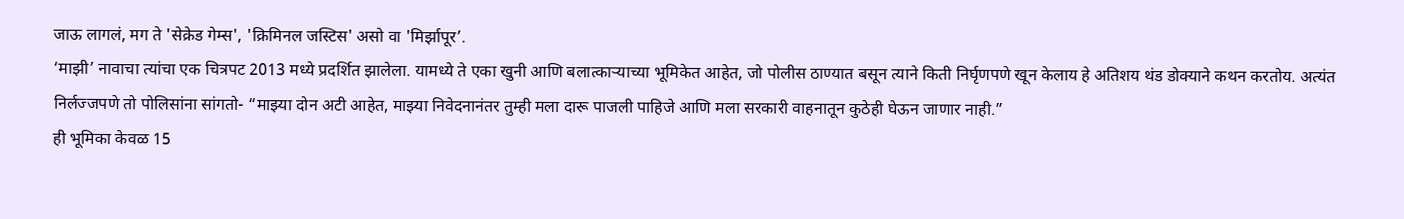जाऊ लागलं, मग ते 'सेक्रेड गेम्स', 'क्रिमिनल जस्टिस' असो वा 'मिर्झापूर’.
‘माझी’ नावाचा त्यांचा एक चित्रपट 2013 मध्ये प्रदर्शित झालेला. यामध्ये ते एका खुनी आणि बलात्काऱ्याच्या भूमिकेत आहेत, जो पोलीस ठाण्यात बसून त्याने किती निर्घृणपणे खून केलाय हे अतिशय थंड डोक्याने कथन करतोय. अत्यंत निर्लज्जपणे तो पोलिसांना सांगतो- “माझ्या दोन अटी आहेत, माझ्या निवेदनानंतर तुम्ही मला दारू पाजली पाहिजे आणि मला सरकारी वाहनातून कुठेही घेऊन जाणार नाही.”
ही भूमिका केवळ 15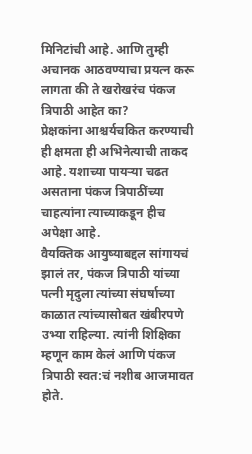मिनिटांची आहे. आणि तुम्ही अचानक आठवण्याचा प्रयत्न करू लागता की ते खरोखरंच पंकज त्रिपाठी आहेत का?
प्रेक्षकांना आश्चर्यचकित करण्याची ही क्षमता ही अभिनेत्याची ताकद आहे. यशाच्या पायऱ्या चढत असताना पंकज त्रिपाठींच्या चाहत्यांना त्याच्याकडून हीच अपेक्षा आहे.
वैयक्तिक आयुष्याबद्दल सांगायचं झालं तर, पंकज त्रिपाठी यांच्या पत्नी मृदुला त्यांच्या संघर्षाच्या काळात त्यांच्यासोबत खंबीरपणे उभ्या राहिल्या. त्यांनी शिक्षिका म्हणून काम केलं आणि पंकज त्रिपाठी स्वत:चं नशीब आजमावत होते.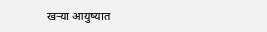खऱ्या आयुष्यात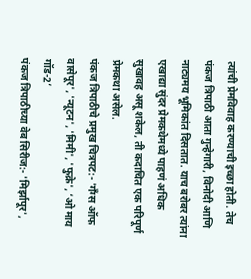त्यांची प्रेमविवाह करण्याची इच्छा होती. तेच पंकज त्रिपाठी आता गुन्हेगारी, विनोदी आणि नाट्यमय भूमिकांत दिसतात. याच बरोबर त्यांना एखाद्या सुंदर प्रेमकथेमध्ये पाहणं अधिक सुखावह असू शकेल, ती कदाचित एक परिपूर्ण प्रेमकथा असेल.
पंकज त्रिपाठीचे प्रमुख चित्रपट:- 'गँग्स ऑफ वासेपूर', 'न्यूटन', 'मिमी', 'फुक्रे', ‘ओ माय गॉड-2’
पंकज त्रिपाठीच्या वेब सिरीज:- 'मिर्झापूर',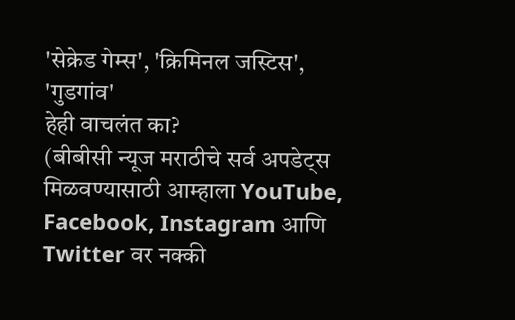'सेक्रेड गेम्स', 'क्रिमिनल जस्टिस', 'गुडगांव'
हेही वाचलंत का?
(बीबीसी न्यूज मराठीचे सर्व अपडेट्स मिळवण्यासाठी आम्हाला YouTube, Facebook, Instagram आणि Twitter वर नक्की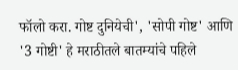फॉलो करा. गोष्ट दुनियेची', 'सोपी गोष्ट' आणि '3 गोष्टी' हे मराठीतले बातम्यांचे पहिले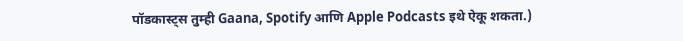पॉडकास्ट्स तुम्ही Gaana, Spotify आणि Apple Podcasts इथे ऐकू शकता.)